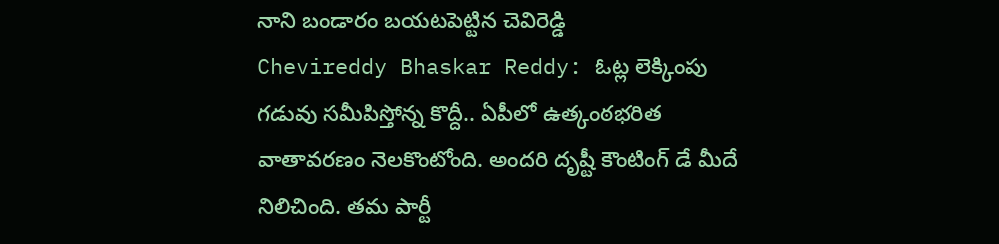నాని బండారం బయటపెట్టిన చెవిరెడ్డి
Chevireddy Bhaskar Reddy: ఓట్ల లెక్కింపు గడువు సమీపిస్తోన్న కొద్దీ.. ఏపీలో ఉత్కంఠభరిత వాతావరణం నెలకొంటోంది. అందరి దృష్టీ కౌంటింగ్ డే మీదే నిలిచింది. తమ పార్టీ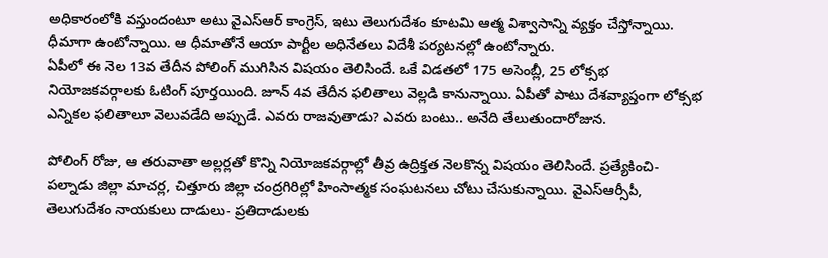అధికారంలోకి వస్తుందంటూ అటు వైఎస్ఆర్ కాంగ్రెస్, ఇటు తెలుగుదేశం కూటమి ఆత్మ విశ్వాసాన్ని వ్యక్తం చేస్తోన్నాయి. ధీమాగా ఉంటోన్నాయి. ఆ ధీమాతోనే ఆయా పార్టీల అధినేతలు విదేశీ పర్యటనల్లో ఉంటోన్నారు.
ఏపీలో ఈ నెల 13వ తేదీన పోలింగ్ ముగిసిన విషయం తెలిసిందే. ఒకే విడతలో 175 అసెంబ్లీ, 25 లోక్సభ నియోజకవర్గాలకు ఓటింగ్ పూర్తయింది. జూన్ 4వ తేదీన ఫలితాలు వెల్లడి కానున్నాయి. ఏపీతో పాటు దేశవ్యాప్తంగా లోక్సభ ఎన్నికల ఫలితాలూ వెలువడేది అప్పుడే. ఎవరు రాజవుతాడు? ఎవరు బంటు.. అనేది తేలుతుందారోజున.

పోలింగ్ రోజు, ఆ తరువాతా అల్లర్లతో కొన్ని నియోజకవర్గాల్లో తీవ్ర ఉద్రిక్తత నెలకొన్న విషయం తెలిసిందే. ప్రత్యేకించి- పల్నాడు జిల్లా మాచర్ల, చిత్తూరు జిల్లా చంద్రగిరిల్లో హింసాత్మక సంఘటనలు చోటు చేసుకున్నాయి. వైఎస్ఆర్సీపీ, తెలుగుదేశం నాయకులు దాడులు- ప్రతిదాడులకు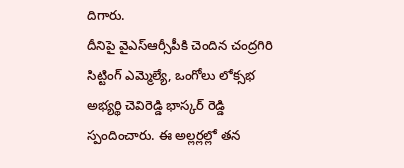దిగారు.
దీనిపై వైఎస్ఆర్సీపీకి చెందిన చంద్రగిరి సిట్టింగ్ ఎమ్మెల్యే, ఒంగోలు లోక్సభ అభ్యర్థి చెవిరెడ్డి భాస్కర్ రెడ్డి స్పందించారు. ఈ అల్లర్లల్లో తన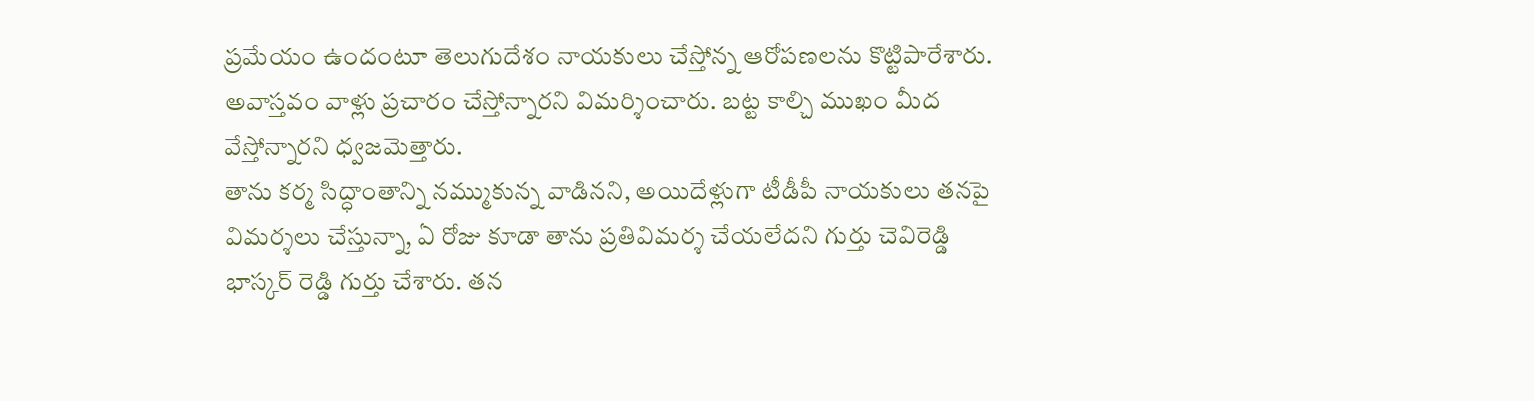ప్రమేయం ఉందంటూ తెలుగుదేశం నాయకులు చేస్తోన్న ఆరోపణలను కొట్టిపారేశారు. అవాస్తవం వాళ్లు ప్రచారం చేస్తోన్నారని విమర్శించారు. బట్ట కాల్చి ముఖం మీద వేస్తోన్నారని ధ్వజమెత్తారు.
తాను కర్మ సిద్ధాంతాన్ని నమ్ముకున్న వాడినని, అయిదేళ్లుగా టీడీపీ నాయకులు తనపై విమర్శలు చేస్తున్నా, ఏ రోజు కూడా తాను ప్రతివిమర్శ చేయలేదని గుర్తు చెవిరెడ్డి భాస్కర్ రెడ్డి గుర్తు చేశారు. తన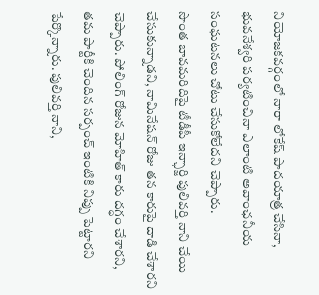నియోజకవర్గంలో నారా లోకేష్ పాదయాత్ర చేసినా, భువనేశ్వరి పర్యటించినా ఎలాంటి అవాంఛనీయ సంఘటనలు చోటు చేసుకోలేదని చెప్పారు.
సొంత బావమరిదిపై టీడీపీ ఇన్ఛార్జి పులివర్తి నాని చేయి చేసుకున్నాడని, నామినేషన్ రోజు తన కారుపై దాడి చేశారని చెప్పారు. పోలింగ్ రోజున మోహిత్ కారు దగ్ధం చేశారని, తమ పార్టీకి చెందిన సర్పంచ్ ఇంటికి నిప్పు పెట్టారని పేర్కొన్నారు. పులివర్తి నాని,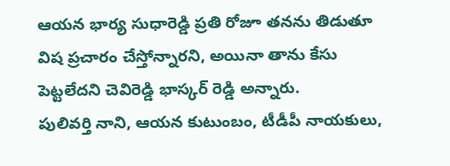ఆయన భార్య సుధారెడ్డి ప్రతి రోజూ తనను తిడుతూ విష ప్రచారం చేస్తోన్నారని, అయినా తాను కేసు పెట్టలేదని చెవిరెడ్డి భాస్కర్ రెడ్డి అన్నారు.
పులివర్తి నాని, ఆయన కుటుంబం, టీడీపీ నాయకులు,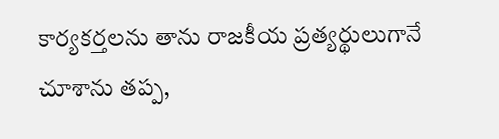కార్యకర్తలను తాను రాజకీయ ప్రత్యర్థులుగానే చూశాను తప్ప,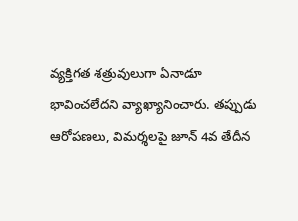వ్యక్తిగత శత్రువులుగా ఏనాడూ భావించలేదని వ్యాఖ్యానించారు. తప్పుడు ఆరోపణలు, విమర్శలపై జూన్ 4వ తేదీన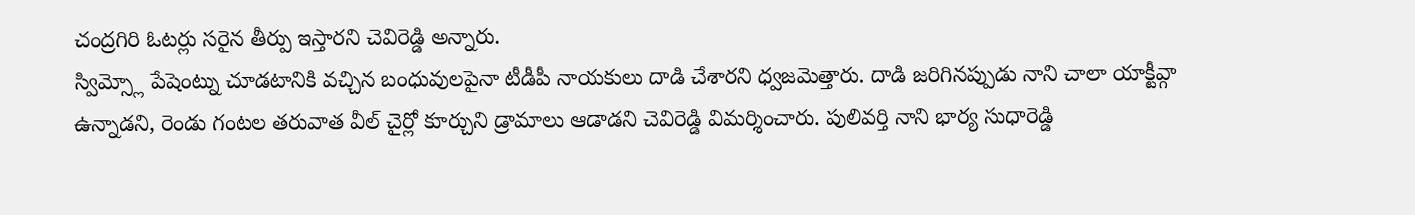చంద్రగిరి ఓటర్లు సరైన తీర్పు ఇస్తారని చెవిరెడ్డి అన్నారు.
స్విమ్స్లో పేషెంట్ను చూడటానికి వచ్చిన బంధువులపైనా టీడీపీ నాయకులు దాడి చేశారని ధ్వజమెత్తారు. దాడి జరిగినప్పుడు నాని చాలా యాక్టీవ్గా ఉన్నాడని, రెండు గంటల తరువాత వీల్ చైర్లో కూర్చుని డ్రామాలు ఆడాడని చెవిరెడ్డి విమర్శించారు. పులివర్తి నాని భార్య సుధారెడ్డి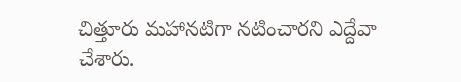చిత్తూరు మహానటిగా నటించారని ఎద్దేవా చేశారు.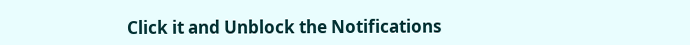Click it and Unblock the Notifications